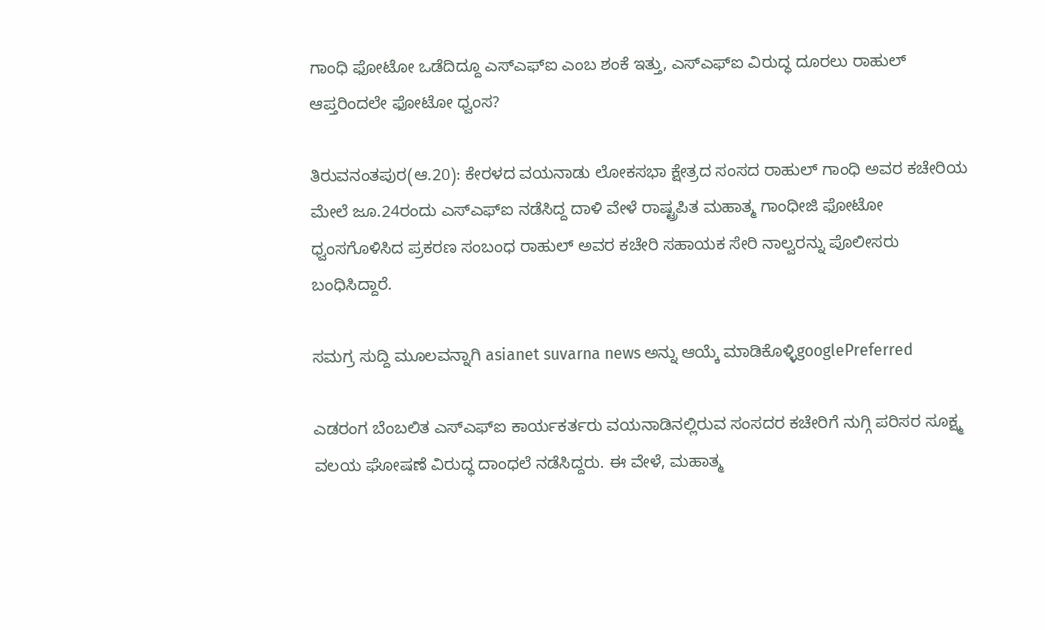ಗಾಂಧಿ ಫೋಟೋ ಒಡೆದಿದ್ದೂ ಎಸ್‌ಎಫ್‌ಐ ಎಂಬ ಶಂಕೆ ಇತ್ತು, ಎಸ್‌ಎಫ್‌ಐ ವಿರುದ್ಧ ದೂರಲು ರಾಹುಲ್‌ ಆಪ್ತರಿಂದಲೇ ಫೋಟೋ ಧ್ವಂಸ?

ತಿರುವನಂತಪುರ(ಆ.20): ಕೇರಳದ ವಯನಾಡು ಲೋಕಸಭಾ ಕ್ಷೇತ್ರದ ಸಂಸದ ರಾಹುಲ್‌ ಗಾಂಧಿ ಅವರ ಕಚೇರಿಯ ಮೇಲೆ ಜೂ.24ರಂದು ಎಸ್‌ಎಫ್‌ಐ ನಡೆಸಿದ್ದ ದಾಳಿ ವೇಳೆ ರಾಷ್ಟ್ರಪಿತ ಮಹಾತ್ಮ ಗಾಂಧೀಜಿ ಫೋಟೋ ಧ್ವಂಸಗೊಳಿಸಿದ ಪ್ರಕರಣ ಸಂಬಂಧ ರಾಹುಲ್‌ ಅವರ ಕಚೇರಿ ಸಹಾಯಕ ಸೇರಿ ನಾಲ್ವರನ್ನು ಪೊಲೀಸರು ಬಂಧಿಸಿದ್ದಾರೆ.

ಸಮಗ್ರ ಸುದ್ದಿ ಮೂಲವನ್ನಾಗಿ asianet suvarna news ಅನ್ನು ಆಯ್ಕೆ ಮಾಡಿಕೊಳ್ಳಿgooglePreferred

ಎಡರಂಗ ಬೆಂಬಲಿತ ಎಸ್‌ಎಫ್‌ಐ ಕಾರ್ಯಕರ್ತರು ವಯನಾಡಿನಲ್ಲಿರುವ ಸಂಸದರ ಕಚೇರಿಗೆ ನುಗ್ಗಿ ಪರಿಸರ ಸೂಕ್ಷ್ಮ ವಲಯ ಘೋಷಣೆ ವಿರುದ್ಧ ದಾಂಧಲೆ ನಡೆಸಿದ್ದರು. ಈ ವೇಳೆ, ಮಹಾತ್ಮ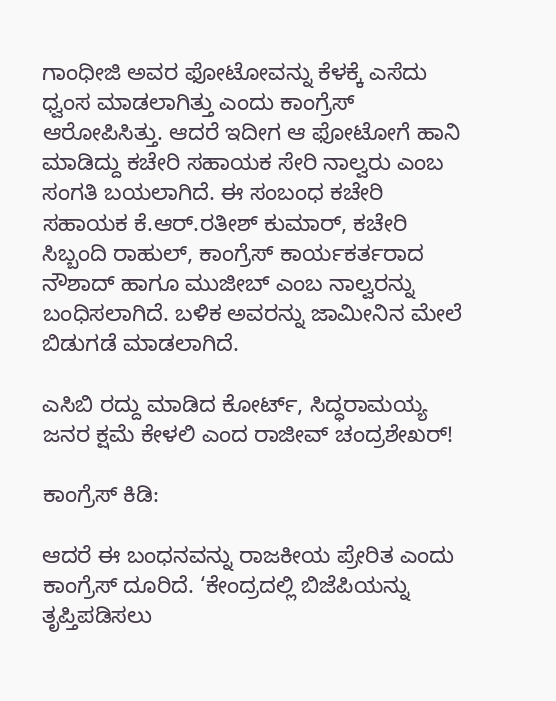ಗಾಂಧೀಜಿ ಅವರ ಫೋಟೋವನ್ನು ಕೆಳಕ್ಕೆ ಎಸೆದು ಧ್ವಂಸ ಮಾಡಲಾಗಿತ್ತು ಎಂದು ಕಾಂಗ್ರೆಸ್‌ ಆರೋಪಿಸಿತ್ತು. ಆದರೆ ಇದೀಗ ಆ ಫೋಟೋಗೆ ಹಾನಿ ಮಾಡಿದ್ದು ಕಚೇರಿ ಸಹಾಯಕ ಸೇರಿ ನಾಲ್ವರು ಎಂಬ ಸಂಗತಿ ಬಯಲಾಗಿದೆ. ಈ ಸಂಬಂಧ ಕಚೇರಿ ಸಹಾಯಕ ಕೆ.ಆರ್‌.ರತೀಶ್‌ ಕುಮಾರ್‌, ಕಚೇರಿ ಸಿಬ್ಬಂದಿ ರಾಹುಲ್‌, ಕಾಂಗ್ರೆಸ್‌ ಕಾರ್ಯಕರ್ತರಾದ ನೌಶಾದ್‌ ಹಾಗೂ ಮುಜೀಬ್‌ ಎಂಬ ನಾಲ್ವರನ್ನು ಬಂಧಿಸಲಾಗಿದೆ. ಬಳಿಕ ಅವರನ್ನು ಜಾಮೀನಿನ ಮೇಲೆ ಬಿಡುಗಡೆ ಮಾಡಲಾಗಿದೆ.

ಎಸಿಬಿ ರದ್ದು ಮಾಡಿದ ಕೋರ್ಟ್‌, ಸಿದ್ಧರಾಮಯ್ಯ ಜನರ ಕ್ಷಮೆ ಕೇಳಲಿ ಎಂದ ರಾಜೀವ್‌ ಚಂದ್ರಶೇಖರ್‌!

ಕಾಂಗ್ರೆಸ್‌ ಕಿಡಿ:

ಆದರೆ ಈ ಬಂಧನವನ್ನು ರಾಜಕೀಯ ಪ್ರೇರಿತ ಎಂದು ಕಾಂಗ್ರೆಸ್‌ ದೂರಿದೆ. ‘ಕೇಂದ್ರದಲ್ಲಿ ಬಿಜೆಪಿಯನ್ನು ತೃಪ್ತಿಪಡಿಸಲು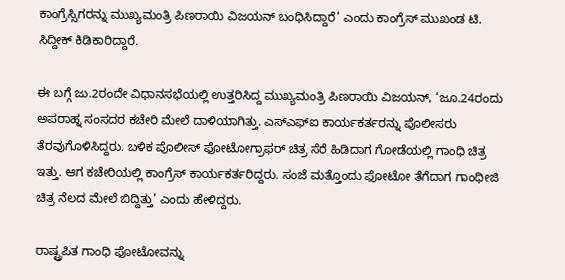ಕಾಂಗ್ರೆಸ್ಸಿಗರನ್ನು ಮುಖ್ಯಮಂತ್ರಿ ಪಿಣರಾಯಿ ವಿಜಯನ್‌ ಬಂಧಿಸಿದ್ದಾರೆ’ ಎಂದು ಕಾಂಗ್ರೆಸ್‌ ಮುಖಂಡ ಟಿ. ಸಿದ್ದೀಕ್‌ ಕಿಡಿಕಾರಿದ್ದಾರೆ.

ಈ ಬಗ್ಗೆ ಜು.2ರಂದೇ ವಿಧಾನಸಭೆಯಲ್ಲಿ ಉತ್ತರಿಸಿದ್ದ ಮುಖ್ಯಮಂತ್ರಿ ಪಿಣರಾಯಿ ವಿಜಯನ್‌, ‘ಜೂ.24ರಂದು ಅಪರಾಹ್ನ ಸಂಸದರ ಕಚೇರಿ ಮೇಲೆ ದಾಳಿಯಾಗಿತ್ತು. ಎಸ್‌ಎಫ್‌ಐ ಕಾರ್ಯಕರ್ತರನ್ನು ಪೊಲೀಸರು ತೆರವುಗೊಳಿಸಿದ್ದರು. ಬಳಿಕ ಪೊಲೀಸ್‌ ಫೋಟೋಗ್ರಾಫರ್‌ ಚಿತ್ರ ಸೆರೆ ಹಿಡಿದಾಗ ಗೋಡೆಯಲ್ಲಿ ಗಾಂಧಿ ಚಿತ್ರ ಇತ್ತು. ಆಗ ಕಚೇರಿಯಲ್ಲಿ ಕಾಂಗ್ರೆಸ್‌ ಕಾರ್ಯಕರ್ತರಿದ್ದರು. ಸಂಜೆ ಮತ್ತೊಂದು ಫೋಟೋ ತೆಗೆದಾಗ ಗಾಂಧೀಜಿ ಚಿತ್ರ ನೆಲದ ಮೇಲೆ ಬಿದ್ದಿತ್ತು’ ಎಂದು ಹೇಳಿದ್ದರು.

ರಾಷ್ಟ್ರಪಿತ ಗಾಂಧಿ ಫೋಟೋವನ್ನು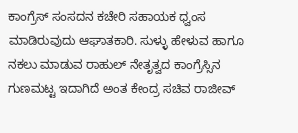ಕಾಂಗ್ರೆಸ್‌ ಸಂಸದನ ಕಚೇರಿ ಸಹಾಯಕ ಧ್ವಂಸ ಮಾಡಿರುವುದು ಆಘಾತಕಾರಿ. ಸುಳ್ಳು ಹೇಳುವ ಹಾಗೂ ನಕಲು ಮಾಡುವ ರಾಹುಲ್‌ ನೇತೃತ್ವದ ಕಾಂಗ್ರೆಸ್ಸಿನ ಗುಣಮಟ್ಟ ಇದಾಗಿದೆ ಅಂತ ಕೇಂದ್ರ ಸಚಿವ ರಾಜೀವ್‌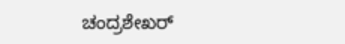ಚಂದ್ರಶೇಖರ್‌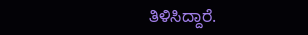ತಿಳಿಸಿದ್ದಾರೆ.